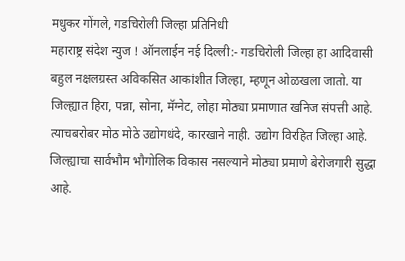मधुकर गोंगले, गडचिरोली जिल्हा प्रतिनिधी
महाराष्ट्र संदेश न्युज ! ऑनलाईन नई दिल्ली:- गडचिरोली जिल्हा हा आदिवासी बहुल नक्षलग्रस्त अविकसित आकांशीत जिल्हा, म्हणून ओळखला जातो. या जिल्ह्यात हिरा, पन्ना, सोना, मॅग्नेट, लोहा मोठ्या प्रमाणात खनिज संपत्ती आहे. त्याचबरोबर मोठ मोठे उद्योगधंदे, कारखाने नाही. उद्योग विरहित जिल्हा आहे. जिल्ह्याचा सार्वभौम भौगोलिक विकास नसल्याने मोठ्या प्रमाणे बेरोजगारी सुद्धा आहे.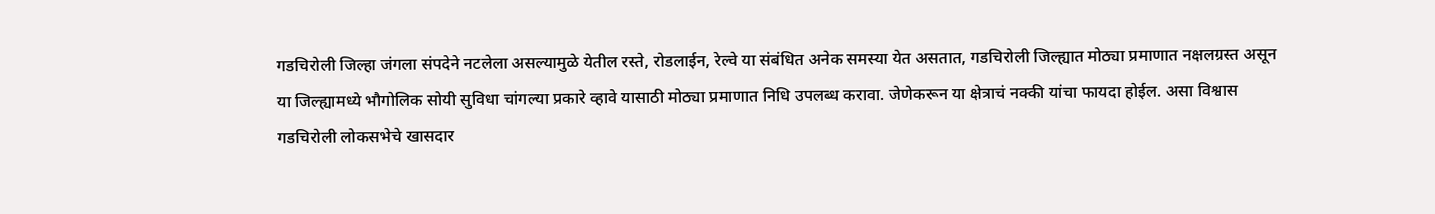गडचिरोली जिल्हा जंगला संपदेने नटलेला असल्यामुळे येतील रस्ते, रोडलाईन, रेल्वे या संबंधित अनेक समस्या येत असतात, गडचिरोली जिल्ह्यात मोठ्या प्रमाणात नक्षलग्रस्त असून या जिल्ह्यामध्ये भौगोलिक सोयी सुविधा चांगल्या प्रकारे व्हावे यासाठी मोठ्या प्रमाणात निधि उपलब्ध करावा. जेणेकरून या क्षेत्राचं नक्की यांचा फायदा होईल. असा विश्वास गडचिरोली लोकसभेचे खासदार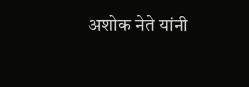अशोक नेते यांनी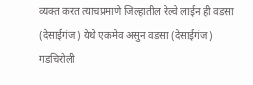व्यक्त करत त्याचप्रमाणे जिल्हातील रेल्वे लाईन ही वडसा (देसाईगंज) येथे एकमेव असुन वडसा (देसाईगंज) गडचिरोली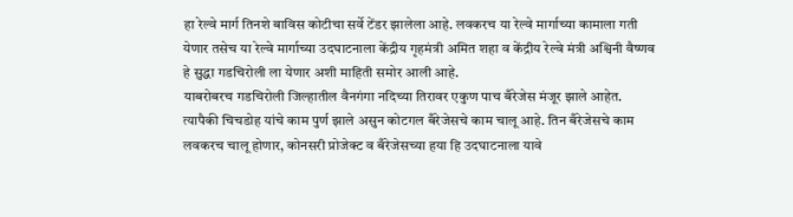हा रेल्वे मार्ग तिनशे बाविस कोटीचा सर्वे टेंडर झालेला आहे. लवकरच या रेल्वे मार्गाच्या कामाला गती येणार तसेच या रेल्वे मार्गाच्या उदघाटनाला केंद्रीय गृहमंत्री अमित शहा व केंद्रीय रेल्वे मंत्री अश्विनी वैष्णव हे सुद्धा गडचिरोली ला येणार अशी माहिती समोर आली आहे.
याबरोबरच गडचिरोली जिल्हातील वैनगंगा नदिच्या तिरावर एकुण पाच बँरेजेस मंजूर झाले आहेत. त्यापैकी चिचडोह यांचे काम पुर्ण झाले असुन कोटगल बँरेजेसचे काम चालू आहे. तिन बँरेजेसचे काम लवकरच चालू होणार, कोनसरी प्रोजेक्ट व बँरेजेसच्या हया हि उदघाटनाला यावे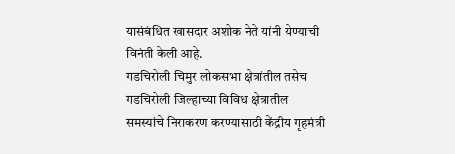यासंबंधित खासदार अशोक नेते यांनी येण्याची विनंती केली आहे.
गडचिरोली चिमुर लोकसभा क्षेत्रांतील तसेच गडचिरोली जिल्हाच्या विविध क्षेत्रातील समस्यांचे निराकरण करण्यासाठी केंद्रीय गृहमंत्री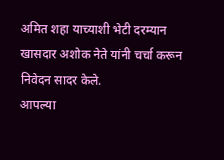अमित शहा याच्याशी भेटी दरम्यान खासदार अशोक नेते यांनी चर्चा करून निवेदन सादर केले.
आपल्या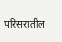परिसरातील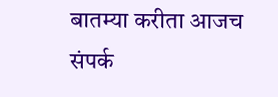बातम्या करीता आजच संपर्क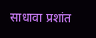साधावा प्रशांत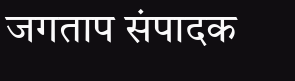जगताप संपादक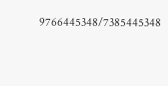9766445348/7385445348